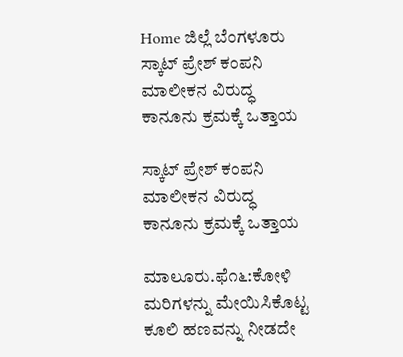Home ಜಿಲ್ಲೆ ಬೆಂಗಳೂರು ಸ್ಕಾಟ್ ಪ್ರೇಶ್ ಕಂಪನಿ ಮಾಲೀಕನ ವಿರುದ್ಧ ಕಾನೂನು ಕ್ರಮಕ್ಕೆ ಒತ್ತಾಯ

ಸ್ಕಾಟ್ ಪ್ರೇಶ್ ಕಂಪನಿ ಮಾಲೀಕನ ವಿರುದ್ಧ ಕಾನೂನು ಕ್ರಮಕ್ಕೆ ಒತ್ತಾಯ

ಮಾಲೂರು.ಫೆ೧೬:ಕೋಳಿ ಮರಿಗಳನ್ನು ಮೇಯಿಸಿಕೊಟ್ಟ ಕೂಲಿ ಹಣವನ್ನು ನೀಡದೇ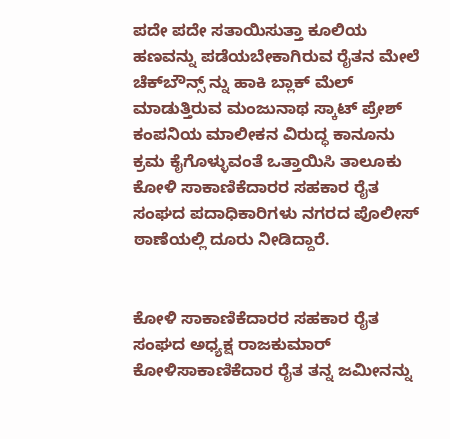ಪದೇ ಪದೇ ಸತಾಯಿಸುತ್ತಾ ಕೂಲಿಯ ಹಣವನ್ನು ಪಡೆಯಬೇಕಾಗಿರುವ ರೈತನ ಮೇಲೆ ಚೆಕ್‌ಬೌನ್ಸ್ ನ್ನು ಹಾಕಿ ಬ್ಲಾಕ್ ಮೆಲ್ ಮಾಡುತ್ತಿರುವ ಮಂಜುನಾಥ ಸ್ಕಾಟ್ ಪ್ರೇಶ್ ಕಂಪನಿಯ ಮಾಲೀಕನ ವಿರುದ್ಧ ಕಾನೂನು ಕ್ರಮ ಕೈಗೊಳ್ಳುವಂತೆ ಒತ್ತಾಯಿಸಿ ತಾಲೂಕು ಕೋಳಿ ಸಾಕಾಣಿಕೆದಾರರ ಸಹಕಾರ ರೈತ ಸಂಘದ ಪದಾಧಿಕಾರಿಗಳು ನಗರದ ಪೊಲೀಸ್ ಠಾಣೆಯಲ್ಲಿ ದೂರು ನೀಡಿದ್ದಾರೆ.


ಕೋಳಿ ಸಾಕಾಣಿಕೆದಾರರ ಸಹಕಾರ ರೈತ ಸಂಘದ ಅಧ್ಯಕ್ಷ ರಾಜಕುಮಾರ್ ಕೋಳಿಸಾಕಾಣಿಕೆದಾರ ರೈತ ತನ್ನ ಜಮೀನನ್ನು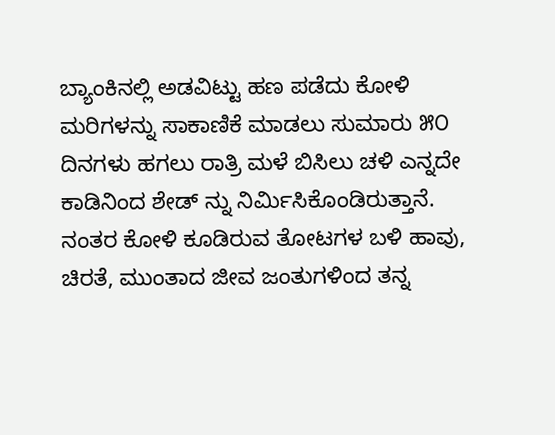ಬ್ಯಾಂಕಿನಲ್ಲಿ ಅಡವಿಟ್ಟು ಹಣ ಪಡೆದು ಕೋಳಿ ಮರಿಗಳನ್ನು ಸಾಕಾಣಿಕೆ ಮಾಡಲು ಸುಮಾರು ೫೦ ದಿನಗಳು ಹಗಲು ರಾತ್ರಿ ಮಳೆ ಬಿಸಿಲು ಚಳಿ ಎನ್ನದೇ ಕಾಡಿನಿಂದ ಶೇಡ್ ನ್ನು ನಿರ್ಮಿಸಿಕೊಂಡಿರುತ್ತಾನೆ. ನಂತರ ಕೋಳಿ ಕೂಡಿರುವ ತೋಟಗಳ ಬಳಿ ಹಾವು, ಚಿರತೆ, ಮುಂತಾದ ಜೀವ ಜಂತುಗಳಿಂದ ತನ್ನ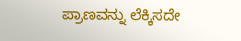ಪ್ರಾಣವನ್ನು ಲೆಕ್ಕಿಸದೇ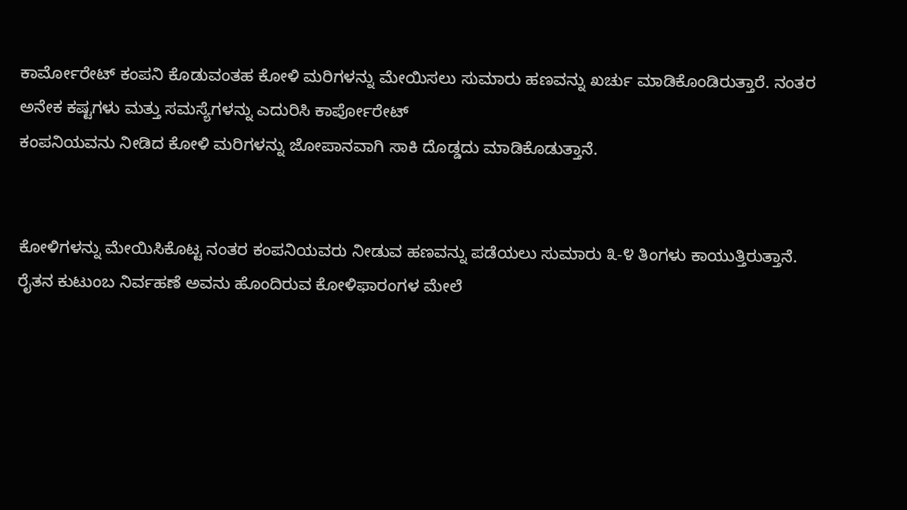ಕಾರ್ಮೋರೇಟ್ ಕಂಪನಿ ಕೊಡುವಂತಹ ಕೋಳಿ ಮರಿಗಳನ್ನು ಮೇಯಿಸಲು ಸುಮಾರು ಹಣವನ್ನು ಖರ್ಚು ಮಾಡಿಕೊಂಡಿರುತ್ತಾರೆ. ನಂತರ ಅನೇಕ ಕಷ್ಟಗಳು ಮತ್ತು ಸಮಸ್ಯೆಗಳನ್ನು ಎದುರಿಸಿ ಕಾರ್ಪೋರೇಟ್
ಕಂಪನಿಯವನು ನೀಡಿದ ಕೋಳಿ ಮರಿಗಳನ್ನು ಜೋಪಾನವಾಗಿ ಸಾಕಿ ದೊಡ್ಡದು ಮಾಡಿಕೊಡುತ್ತಾನೆ.


ಕೋಳಿಗಳನ್ನು ಮೇಯಿಸಿಕೊಟ್ಟ ನಂತರ ಕಂಪನಿಯವರು ನೀಡುವ ಹಣವನ್ನು ಪಡೆಯಲು ಸುಮಾರು ೩-೪ ತಿಂಗಳು ಕಾಯುತ್ತಿರುತ್ತಾನೆ. ರೈತನ ಕುಟುಂಬ ನಿರ್ವಹಣೆ ಅವನು ಹೊಂದಿರುವ ಕೋಳಿಫಾರಂಗಳ ಮೇಲೆ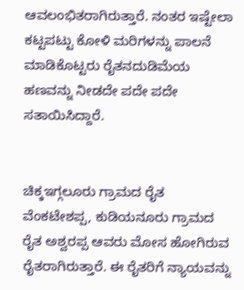ಆವಲಂಭಿತರಾಗಿರುತ್ತಾರೆ. ನಂತರ ಇಷ್ಟೇಲಾ ಕಟ್ಟಪಟ್ಟು ಕೋಳಿ ಮರಿಗಳನ್ನು ಪಾಲನೆ ಮಾಡಿಕೊಟ್ಟರು ರೈತನದುಡಿಮೆಯ ಹಣವನ್ನು ನೀಡದೇ ಪದೇ ಪದೇ ಸತಾಯಿಸಿದ್ದಾರೆ.


ಚಿಕ್ಕಇಗ್ಗಲೂರು ಗ್ರಾಮದ ರೈತ ವೆಂಕಟೇಶಪ್ಪ, ಕುಡಿಯನೂರು ಗ್ರಾಮದ ರೈತ ಅಶ್ವರಪ್ಪ ಆವರು ಮೋಸ ಹೋಗಿರುವ ರೈತರಾಗಿರುತ್ತಾರೆ. ಈ ರೈತರಿಗೆ ನ್ಯಾಯವನ್ನು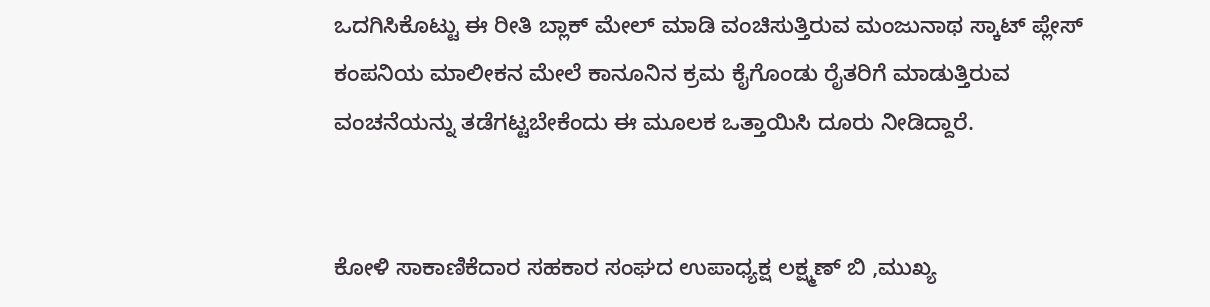ಒದಗಿಸಿಕೊಟ್ಟು ಈ ರೀತಿ ಬ್ಲಾಕ್ ಮೇಲ್ ಮಾಡಿ ವಂಚಿಸುತ್ತಿರುವ ಮಂಜುನಾಥ ಸ್ಕಾಟ್ ಪ್ಲೇಸ್ ಕಂಪನಿಯ ಮಾಲೀಕನ ಮೇಲೆ ಕಾನೂನಿನ ಕ್ರಮ ಕೈಗೊಂಡು ರೈತರಿಗೆ ಮಾಡುತ್ತಿರುವ ವಂಚನೆಯನ್ನು ತಡೆಗಟ್ಟಬೇಕೆಂದು ಈ ಮೂಲಕ ಒತ್ತಾಯಿಸಿ ದೂರು ನೀಡಿದ್ದಾರೆ.


ಕೋಳಿ ಸಾಕಾಣಿಕೆದಾರ ಸಹಕಾರ ಸಂಘದ ಉಪಾಧ್ಯಕ್ಷ ಲಕ್ಷ್ಮಣ್ ಬಿ ,ಮುಖ್ಯ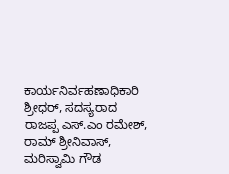ಕಾರ್ಯನಿರ್ವಹಣಾಧಿಕಾರಿ ಶ್ರೀಧರ್, ಸದಸ್ಯರಾದ ರಾಜಪ್ಪ ಎಸ್.ಎಂ ರಮೇಶ್, ರಾಮ್ ಶ್ರೀನಿವಾಸ್, ಮರಿಸ್ವಾಮಿ ಗೌಡ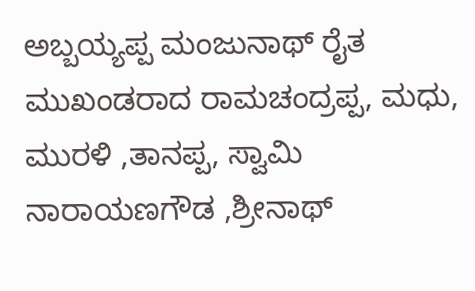ಅಬ್ಬಯ್ಯಪ್ಪ ಮಂಜುನಾಥ್ ರೈತ ಮುಖಂಡರಾದ ರಾಮಚಂದ್ರಪ್ಪ, ಮಧು, ಮುರಳಿ ,ತಾನಪ್ಪ, ಸ್ವಾಮಿ ನಾರಾಯಣಗೌಡ ,ಶ್ರೀನಾಥ್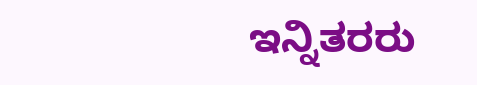ಇನ್ನಿತರರು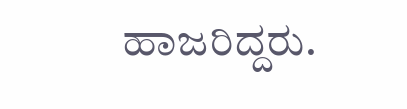ಹಾಜರಿದ್ದರು.